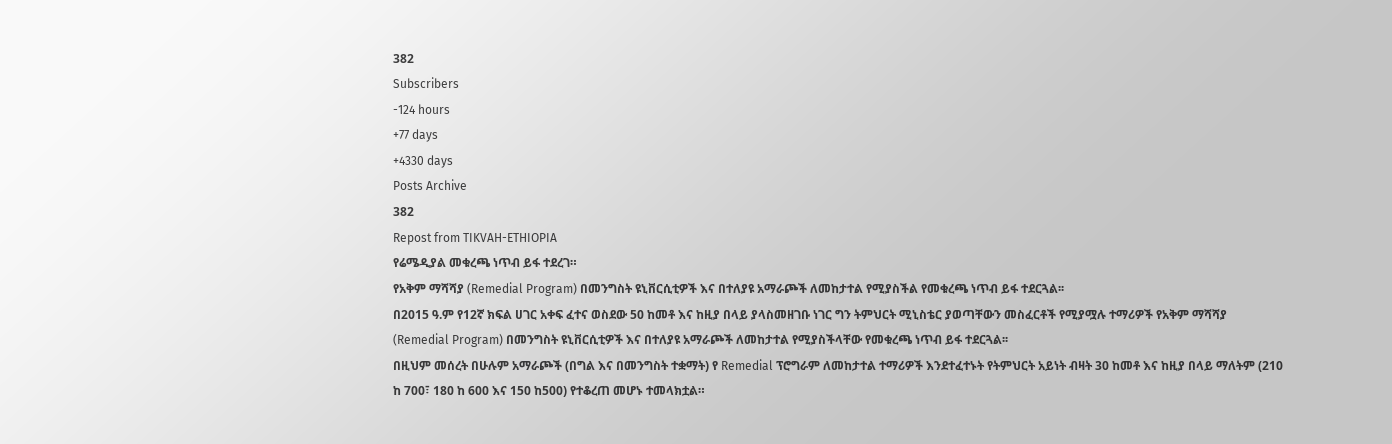382
Subscribers
-124 hours
+77 days
+4330 days
Posts Archive
382
Repost from TIKVAH-ETHIOPIA
የሬሜዲያል መቁረጫ ነጥብ ይፋ ተደረገ።
የአቅም ማሻሻያ (Remedial Program) በመንግስት ዩኒቨርሲቲዎች እና በተለያዩ አማራጮች ለመከታተል የሚያስችል የመቁረጫ ነጥብ ይፋ ተደርጓል፡፡
በ2015 ዓ.ም የ12ኛ ክፍል ሀገር አቀፍ ፈተና ወስደው 50 ከመቶ እና ከዚያ በላይ ያላስመዘገቡ ነገር ግን ትምህርት ሚኒስቴር ያወጣቸውን መስፈርቶች የሚያሟሉ ተማሪዎች የአቅም ማሻሻያ (Remedial Program) በመንግስት ዩኒቨርሲቲዎች እና በተለያዩ አማራጮች ለመከታተል የሚያስችላቸው የመቁረጫ ነጥብ ይፋ ተደርጓል፡፡
በዚህም መሰረት በሁሉም አማራጮች (በግል እና በመንግስት ተቋማት) የ Remedial ፕሮግራም ለመከታተል ተማሪዎች እንደተፈተኑት የትምህርት አይነት ብዛት 30 ከመቶ እና ከዚያ በላይ ማለትም (210 ከ 700፣ 180 ከ 600 እና 150 ከ500) የተቆረጠ መሆኑ ተመላክቷል።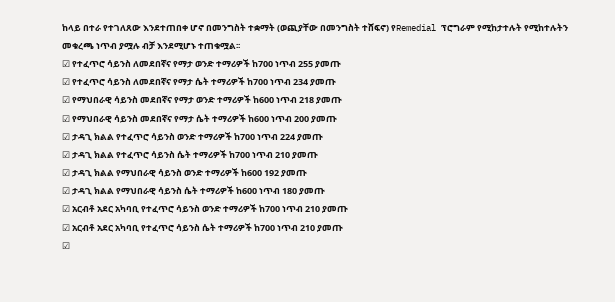ከላይ በተራ የተገለጸው እንደተጠበቀ ሆኖ በመንግስት ተቋማት (ወጪያቸው በመንግስት ተሸፍኖ) የRemedial ፕሮግራም የሚከታተሉት የሚከተሉትን መቁረጫ ነጥብ ያሟሉ ብቻ እንደሚሆኑ ተጠቁሟል፡፡
☑ የተፈጥሮ ሳይንስ ለመደበኛና የማታ ወንድ ተማሪዎች ከ700 ነጥብ 255 ያመጡ
☑ የተፈጥሮ ሳይንስ ለመደበኛና የማታ ሴት ተማሪዎች ከ700 ነጥብ 234 ያመጡ
☑ የማህበራዊ ሳይንስ መደበኛና የማታ ወንድ ተማሪዎች ከ600 ነጥብ 218 ያመጡ
☑ የማህበራዊ ሳይንስ መደበኛና የማታ ሴት ተማሪዎች ከ600 ነጥብ 200 ያመጡ
☑ ታዳጊ ክልል የተፈጥሮ ሳይንስ ወንድ ተማሪዎች ከ700 ነጥብ 224 ያመጡ
☑ ታዳጊ ክልል የተፈጥሮ ሳይንስ ሴት ተማሪዎች ከ700 ነጥብ 210 ያመጡ
☑ ታዳጊ ክልል የማህበራዊ ሳይንስ ወንድ ተማሪዎች ከ600 192 ያመጡ
☑ ታዳጊ ክልል የማህበራዊ ሳይንስ ሴት ተማሪዎች ከ600 ነጥብ 180 ያመጡ
☑ አርብቶ አደር አካባቢ የተፈጥሮ ሳይንስ ወንድ ተማሪዎች ከ700 ነጥብ 210 ያመጡ
☑ አርብቶ አደር አካባቢ የተፈጥሮ ሳይንስ ሴት ተማሪዎች ከ700 ነጥብ 210 ያመጡ
☑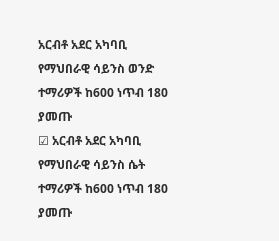አርብቶ አደር አካባቢ የማህበራዊ ሳይንስ ወንድ ተማሪዎች ከ600 ነጥብ 180 ያመጡ
☑ አርብቶ አደር አካባቢ የማህበራዊ ሳይንስ ሴት ተማሪዎች ከ600 ነጥብ 180 ያመጡ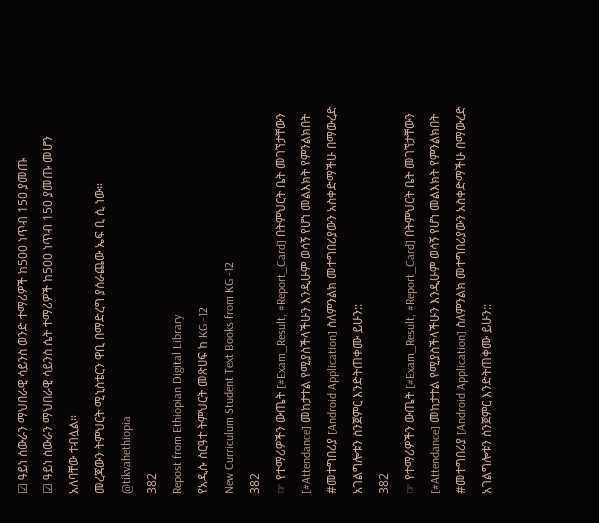☑ ዓይነ ስውራን ማህበራዊ ሳይንስ ወንድ ተማሪዎች ከ500 ነጥብ 150 ያመጡ
☑ ዓይነ ስውራን ማህበራዊ ሳይንስ ሴት ተማሪዎች ከ500 ነጥብ 150 ያመጡ መሆን አለባቸው ተብሏል።
መረጃውን ትምህርት ሚኒስቴርን ዋቢ በማድረግ ያሰራጨው ኤፍ ቢ ሲ ነው።
@tikvahethiopia
382
Repost from Ethiopian Digital Library
የአዲሱ ስርዓተ ትምህርት መጽሀፍ ከ KG -12
New Curriculum Student Text Books from KG -12
382
☞ የተማሪዎችን ውጤት [#Exam_Result, #Report_Card] በትምህርት ቤት መገኘታቸውን [#Attendance] መከታተል የሚያስችላችሁን እንዲሁም ወሳኝ የሆነ መልእክት የምንልክበት #መተግበሪያ [Android Application] ስለምንልክ መተግበሪያውን አስቀድማችሁ በማውረድ አገልግሎቱን ስንጀምር እንድትጠቀሙ ይሁን::
382
☞ የተማሪዎችን ውጤት [#Exam_Result, #Report_Card] በትምህርት ቤት መገኘታቸውን [#Attendance] መከታተል የሚያስችላችሁን እንዲሁም ወሳኝ የሆነ መልእክት የምንልክበት #መተግበሪያ [Android Application] ስለምንልክ መተግበሪያውን አስቀድማችሁ በማውረድ አገልግሎቱን ስንጀምር እንድትጠቀሙ ይሁን::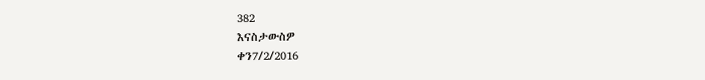382
እናስታውስዎ
ቀን7/2/2016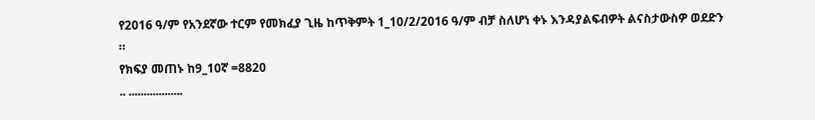የ2016 ዓ/ም የአንደኛው ተርም የመክፈያ ጊዜ ከጥቅምት 1_10/2/2016 ዓ/ም ብቻ ስለሆነ ቀኑ እንዳያልፍብዎት ልናስታውስዎ ወደድን ።
የክፍያ መጠኑ ከ9_10ኛ =8820
.. ..................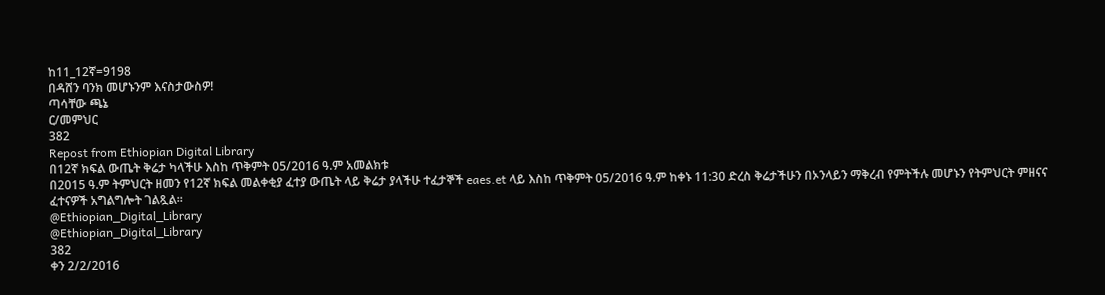ከ11_12ኛ=9198
በዳሸን ባንክ መሆኑንም እናስታውስዎ!
ጣሳቸው ጫኔ
ር/መምህር
382
Repost from Ethiopian Digital Library
በ12ኛ ክፍል ውጤት ቅሬታ ካላችሁ እስከ ጥቅምት 05/2016 ዓ.ም አመልክቱ
በ2015 ዓ.ም ትምህርት ዘመን የ12ኛ ክፍል መልቀቂያ ፈተያ ውጤት ላይ ቅሬታ ያላችሁ ተፈታኞች eaes.et ላይ እስከ ጥቅምት 05/2016 ዓ.ም ከቀኑ 11:30 ድረስ ቅሬታችሁን በኦንላይን ማቅረብ የምትችሉ መሆኑን የትምህርት ምዘናና ፈተናዎች አግልግሎት ገልጿል።
@Ethiopian_Digital_Library
@Ethiopian_Digital_Library
382
ቀን 2/2/2016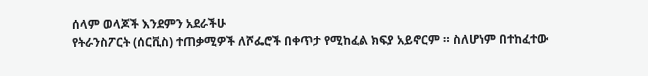ሰላም ወላጆች እንደምን አደራችሁ
የትራንስፖርት (ሰርቪስ) ተጠቃሚዎች ለሾፌሮች በቀጥታ የሚከፈል ክፍያ አይኖርም ። ስለሆነም በተከፈተው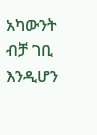አካውንት ብቻ ገቢ እንዲሆን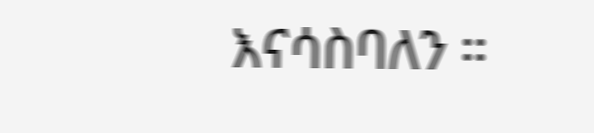እናሳስባለን ።